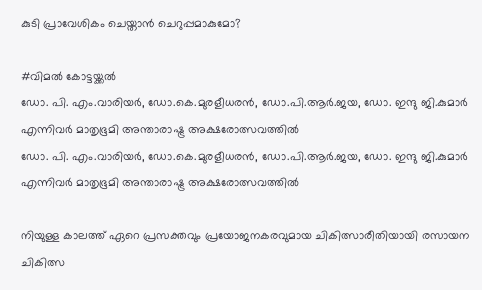കുടി പ്രാവേശികം ചെയ്താന്‍ ചെറുപ്പമാകുമോ?

#വിമല്‍ കോട്ടയ്ക്കല്‍
ഡോ. പി. എം.വാരിയര്‍, ഡോ.കെ.മുരളീധരന്‍, ഡോ.പി.ആര്‍.ജയ, ഡോ. ഇന്ദു ജി.കുമാര്‍ എന്നിവര്‍ മാതൃഭൂമി അന്താരാഷ്ട്ര അക്ഷരോത്സവത്തില്‍
ഡോ. പി. എം.വാരിയര്‍, ഡോ.കെ.മുരളീധരന്‍, ഡോ.പി.ആര്‍.ജയ, ഡോ. ഇന്ദു ജി.കുമാര്‍ എന്നിവര്‍ മാതൃഭൂമി അന്താരാഷ്ട്ര അക്ഷരോത്സവത്തില്‍

നിയുള്ള കാലത്ത് ഏറെ പ്രസക്തവും പ്രയോജനകരവുമായ ചികിത്സാരീതിയായി രസായന ചികിത്സ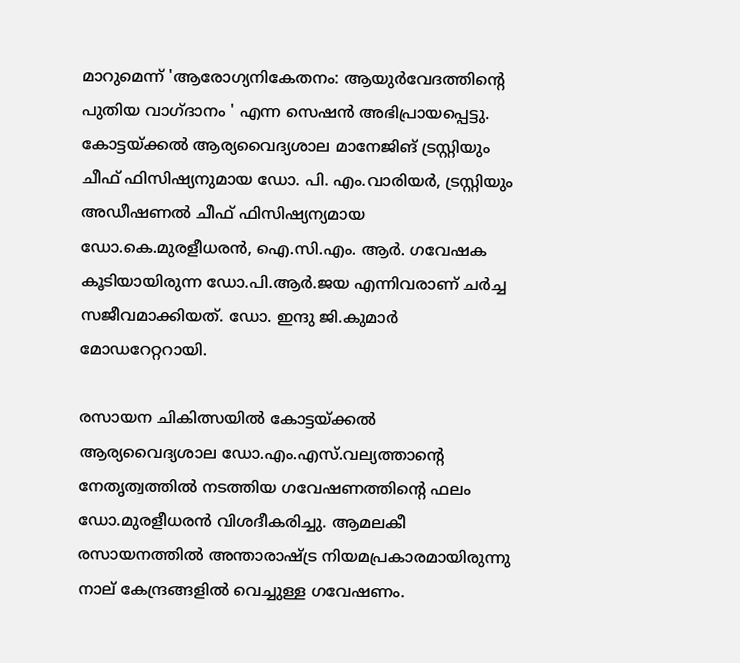മാറുമെന്ന് 'ആരോഗ്യനികേതനം: ആയുര്‍വേദത്തിന്റെ പുതിയ വാഗ്ദാനം ' എന്ന സെഷന്‍ അഭിപ്രായപ്പെട്ടു.  കോട്ടയ്ക്കല്‍ ആര്യവൈദ്യശാല മാനേജിങ് ട്രസ്റ്റിയും ചീഫ് ഫിസിഷ്യനുമായ ഡോ. പി. എം.വാരിയര്‍, ട്രസ്റ്റിയും അഡീഷണല്‍ ചീഫ് ഫിസിഷ്യന്യമായ ഡോ.കെ.മുരളീധരന്‍, ഐ.സി.എം. ആര്‍. ഗവേഷക കൂടിയായിരുന്ന ഡോ.പി.ആര്‍.ജയ എന്നിവരാണ് ചര്‍ച്ച സജീവമാക്കിയത്. ഡോ. ഇന്ദു ജി.കുമാര്‍ മോഡറേറ്ററായി.

രസായന ചികിത്സയില്‍ കോട്ടയ്ക്കല്‍ ആര്യവൈദ്യശാല ഡോ.എം.എസ്.വല്യത്താന്റെ നേതൃത്വത്തില്‍ നടത്തിയ ഗവേഷണത്തിന്റെ ഫലം ഡോ.മുരളീധരന്‍ വിശദീകരിച്ചു. ആമലകീ രസായനത്തില്‍ അന്താരാഷ്ട്ര നിയമപ്രകാരമായിരുന്നു നാല് കേന്ദ്രങ്ങളില്‍ വെച്ചുള്ള ഗവേഷണം.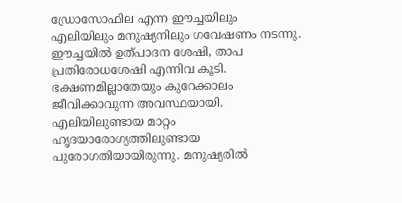ഡ്രോസോഫില എന്ന ഈച്ചയിലും എലിയിലും മനുഷ്യനിലും ഗവേഷണം നടന്നു. ഈച്ചയില്‍ ഉത്പാദന ശേഷി, താപ പ്രതിരോധശേഷി എന്നിവ കൂടി. ഭക്ഷണമില്ലാതേയും കുറേക്കാലം ജീവിക്കാവുന്ന അവസ്ഥയായി. എലിയിലുണ്ടായ മാറ്റം ഹൃദയാരോഗ്യത്തിലുണ്ടായ പുരോഗതിയായിരുന്നു. മനുഷ്യരില്‍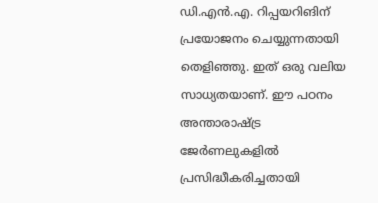ഡി.എന്‍.എ. റിപ്പയറിങിന്  പ്രയോജനം ചെയ്യുന്നതായി തെളിഞ്ഞു. ഇത് ഒരു വലിയ സാധ്യതയാണ്. ഈ പഠനം അന്താരാഷ്ട്ര ജേര്‍ണലുകളില്‍ പ്രസിദ്ധീകരിച്ചതായി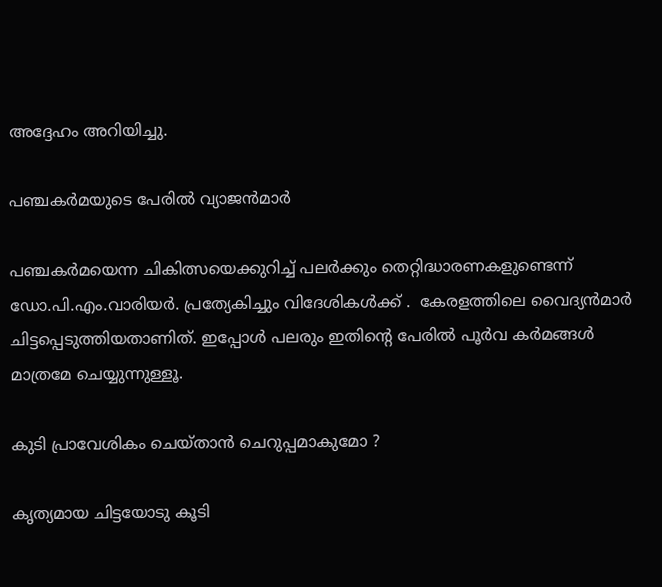അദ്ദേഹം അറിയിച്ചു.

പഞ്ചകര്‍മയുടെ പേരില്‍ വ്യാജന്‍മാര്‍

പഞ്ചകര്‍മയെന്ന ചികിത്സയെക്കുറിച്ച് പലര്‍ക്കും തെറ്റിദ്ധാരണകളുണ്ടെന്ന് ഡോ.പി.എം.വാരിയര്‍. പ്രത്യേകിച്ചും വിദേശികള്‍ക്ക് .  കേരളത്തിലെ വൈദ്യന്‍മാര്‍ ചിട്ടപ്പെടുത്തിയതാണിത്. ഇപ്പോള്‍ പലരും ഇതിന്റെ പേരില്‍ പൂര്‍വ കര്‍മങ്ങള്‍ മാത്രമേ ചെയ്യുന്നുള്ളൂ.

കുടി പ്രാവേശികം ചെയ്താന്‍ ചെറുപ്പമാകുമോ ?

കൃത്യമായ ചിട്ടയോടു കൂടി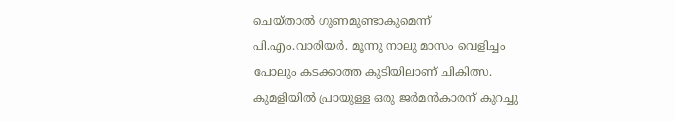ചെയ്താല്‍ ഗുണമുണ്ടാകുമെന്ന് പി.എം.വാരിയര്‍. മൂന്നു നാലു മാസം വെളിച്ചം പോലും കടക്കാത്ത കുടിയിലാണ് ചികിത്സ.  കുമളിയില്‍ പ്രായുള്ള ഒരു ജര്‍മന്‍കാരന് കുറച്ചു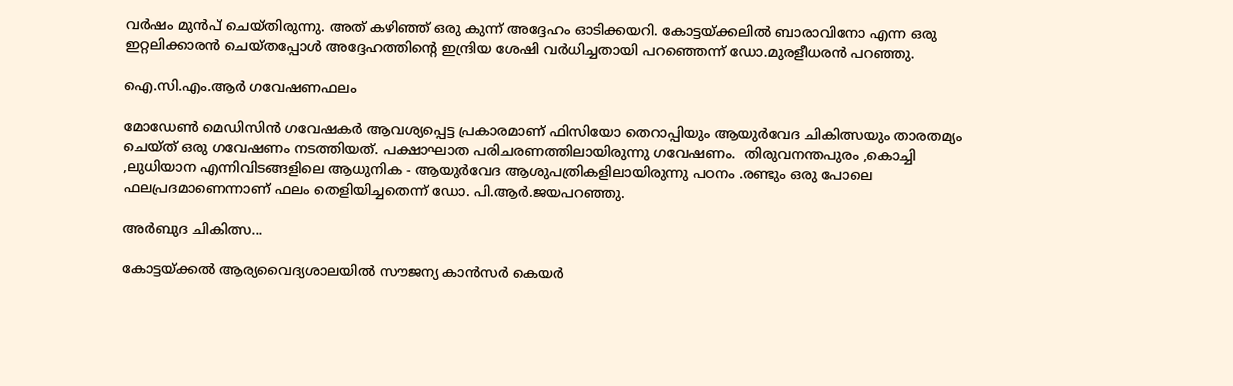വര്‍ഷം മുന്‍പ് ചെയ്തിരുന്നു. അത് കഴിഞ്ഞ് ഒരു കുന്ന് അദ്ദേഹം ഓടിക്കയറി. കോട്ടയ്ക്കലില്‍ ബാരാവിനോ എന്ന ഒരു ഇറ്റലിക്കാരന്‍ ചെയ്തപ്പോള്‍ അദ്ദേഹത്തിന്റെ ഇന്ദ്രിയ ശേഷി വര്‍ധിച്ചതായി പറഞ്ഞെന്ന് ഡോ.മുരളീധരന്‍ പറഞ്ഞു.

ഐ.സി.എം.ആര്‍ ഗവേഷണഫലം

മോഡേണ്‍ മെഡിസിന്‍ ഗവേഷകര്‍ ആവശ്യപ്പെട്ട പ്രകാരമാണ് ഫിസിയോ തെറാപ്പിയും ആയുര്‍വേദ ചികിത്സയും താരതമ്യം ചെയ്ത് ഒരു ഗവേഷണം നടത്തിയത്. പക്ഷാഘാത പരിചരണത്തിലായിരുന്നു ഗവേഷണം.  തിരുവനന്തപുരം ,കൊച്ചി ,ലുധിയാന എന്നിവിടങ്ങളിലെ ആധുനിക - ആയുര്‍വേദ ആശുപത്രികളിലായിരുന്നു പഠനം .രണ്ടും ഒരു പോലെ ഫലപ്രദമാണെന്നാണ് ഫലം തെളിയിച്ചതെന്ന് ഡോ. പി.ആര്‍.ജയപറഞ്ഞു.

അര്‍ബുദ ചികിത്സ...

കോട്ടയ്ക്കല്‍ ആര്യവൈദ്യശാലയില്‍ സൗജന്യ കാന്‍സര്‍ കെയര്‍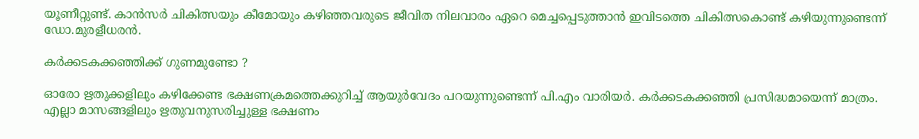യൂണീറ്റുണ്ട്. കാന്‍സര്‍ ചികിത്സയും കീമോയും കഴിഞ്ഞവരുടെ ജീവിത നിലവാരം ഏറെ മെച്ചപ്പെടുത്താന്‍ ഇവിടത്തെ ചികിത്സകൊണ്ട് കഴിയുന്നുണ്ടെന്ന് ഡോ.മുരളീധരന്‍.

കര്‍ക്കടകക്കഞ്ഞിക്ക് ഗുണമുണ്ടോ ?

ഓരോ ഋതുക്കളിലും കഴിക്കേണ്ട ഭക്ഷണക്രമത്തെക്കുറിച്ച് ആയുര്‍വേദം പറയുന്നുണ്ടെന്ന് പി.എം വാരിയര്‍. കര്‍ക്കടകക്കഞ്ഞി പ്രസിദ്ധമായെന്ന് മാത്രം. എല്ലാ മാസങ്ങളിലും ഋതുവനുസരിച്ചുള്ള ഭക്ഷണം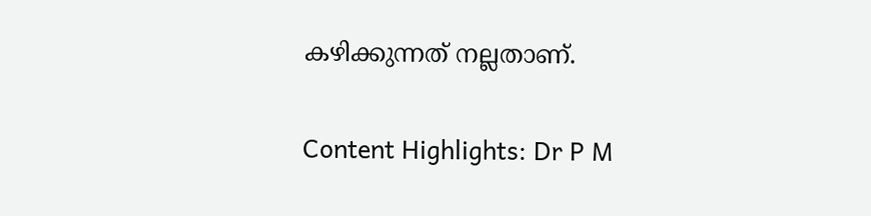കഴിക്കുന്നത് നല്ലതാണ്.


Content Highlights: Dr P M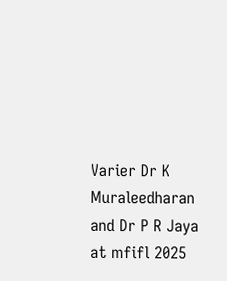Varier Dr K Muraleedharan and Dr P R Jaya at mfifl 2025